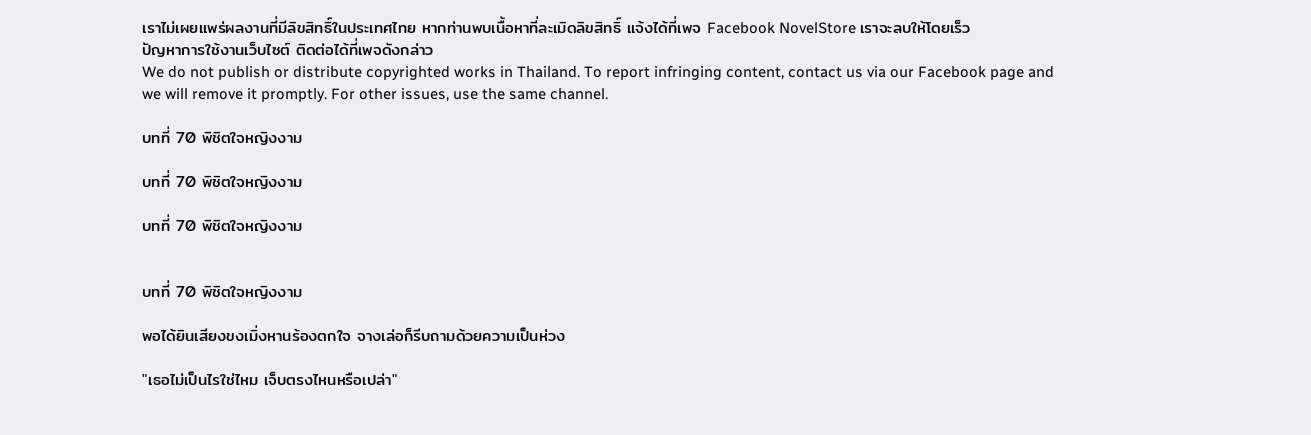เราไม่เผยแพร่ผลงานที่มีลิขสิทธิ์ในประเทศไทย หากท่านพบเนื้อหาที่ละเมิดลิขสิทธิ์ แจ้งได้ที่เพจ Facebook NovelStore เราจะลบให้โดยเร็ว
ปัญหาการใช้งานเว็บไซต์ ติดต่อได้ที่เพจดังกล่าว
We do not publish or distribute copyrighted works in Thailand. To report infringing content, contact us via our Facebook page and we will remove it promptly. For other issues, use the same channel.

บทที่ 70 พิชิตใจหญิงงาม

บทที่ 70 พิชิตใจหญิงงาม

บทที่ 70 พิชิตใจหญิงงาม


บทที่ 70 พิชิตใจหญิงงาม

พอได้ยินเสียงขงเมิ่งหานร้องตกใจ จางเล่อก็รีบถามด้วยความเป็นห่วง

"เธอไม่เป็นไรใช่ไหม เจ็บตรงไหนหรือเปล่า"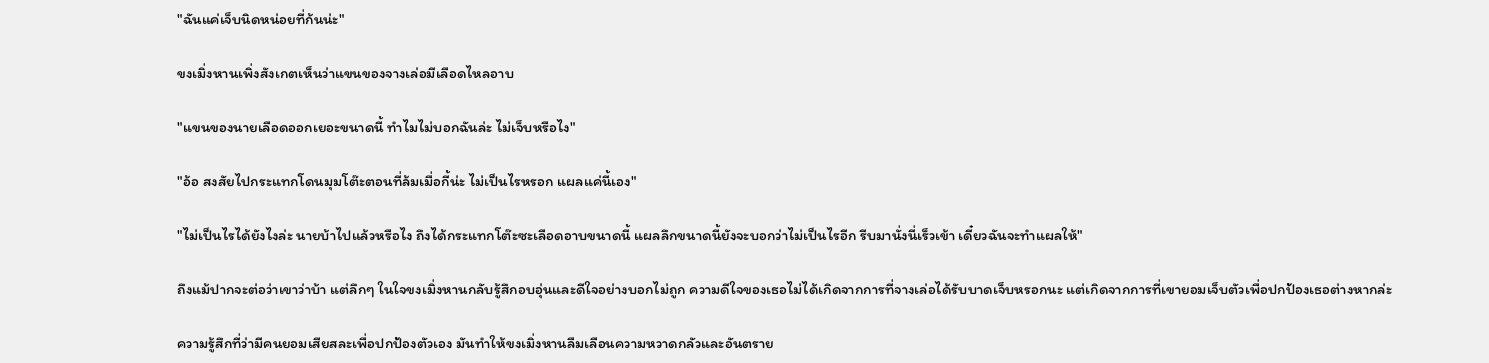"ฉันแค่เจ็บนิดหน่อยที่ก้นน่ะ"

ขงเมิ่งหานเพิ่งสังเกตเห็นว่าแขนของจางเล่อมีเลือดไหลอาบ

"แขนของนายเลือดออกเยอะขนาดนี้ ทำไมไม่บอกฉันล่ะ ไม่เจ็บหรือไง"

"อ้อ สงสัยไปกระแทกโดนมุมโต๊ะตอนที่ล้มเมื่อกี้น่ะ ไม่เป็นไรหรอก แผลแค่นี้เอง"

"ไม่เป็นไรได้ยังไงล่ะ นายบ้าไปแล้วหรือไง ถึงได้กระแทกโต๊ะซะเลือดอาบขนาดนี้ แผลลึกขนาดนี้ยังจะบอกว่าไม่เป็นไรอีก รีบมานั่งนี่เร็วเข้า เดี๋ยวฉันจะทำแผลให้"

ถึงแม้ปากจะต่อว่าเขาว่าบ้า แต่ลึกๆ ในใจขงเมิ่งหานกลับรู้สึกอบอุ่นและดีใจอย่างบอกไม่ถูก ความดีใจของเธอไม่ได้เกิดจากการที่จางเล่อได้รับบาดเจ็บหรอกนะ แต่เกิดจากการที่เขายอมเจ็บตัวเพื่อปกป้องเธอต่างหากล่ะ

ความรู้สึกที่ว่ามีคนยอมเสียสละเพื่อปกป้องตัวเอง มันทำให้ขงเมิ่งหานลืมเลือนความหวาดกลัวและอันตราย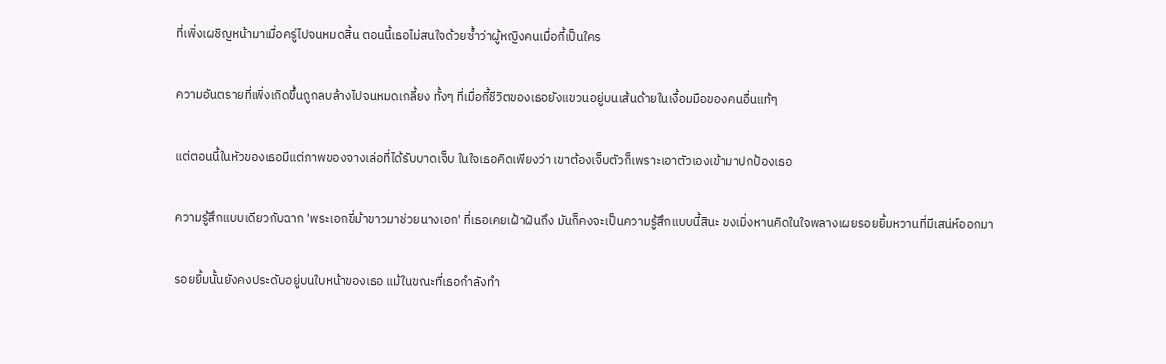ที่เพิ่งเผชิญหน้ามาเมื่อครู่ไปจนหมดสิ้น ตอนนี้เธอไม่สนใจด้วยซ้ำว่าผู้หญิงคนเมื่อกี้เป็นใคร

ความอันตรายที่เพิ่งเกิดขึ้นถูกลบล้างไปจนหมดเกลี้ยง ทั้งๆ ที่เมื่อกี้ชีวิตของเธอยังแขวนอยู่บนเส้นด้ายในเงื้อมมือของคนอื่นแท้ๆ

แต่ตอนนี้ในหัวของเธอมีแต่ภาพของจางเล่อที่ได้รับบาดเจ็บ ในใจเธอคิดเพียงว่า เขาต้องเจ็บตัวก็เพราะเอาตัวเองเข้ามาปกป้องเธอ

ความรู้สึกแบบเดียวกับฉาก 'พระเอกขี่ม้าขาวมาช่วยนางเอก' ที่เธอเคยเฝ้าฝันถึง มันก็คงจะเป็นความรู้สึกแบบนี้สินะ ขงเมิ่งหานคิดในใจพลางเผยรอยยิ้มหวานที่มีเสน่ห์ออกมา

รอยยิ้มนั้นยังคงประดับอยู่บนใบหน้าของเธอ แม้ในขณะที่เธอกำลังทำ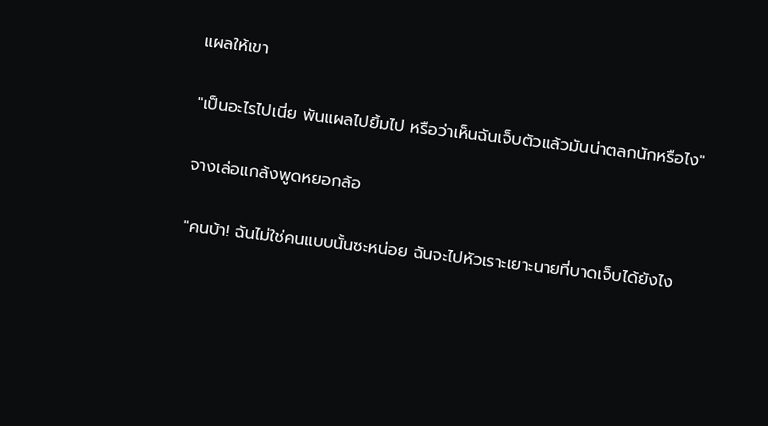แผลให้เขา

"เป็นอะไรไปเนี่ย พันแผลไปยิ้มไป หรือว่าเห็นฉันเจ็บตัวแล้วมันน่าตลกนักหรือไง"

จางเล่อแกล้งพูดหยอกล้อ

"คนบ้า! ฉันไม่ใช่คนแบบนั้นซะหน่อย ฉันจะไปหัวเราะเยาะนายที่บาดเจ็บได้ยังไง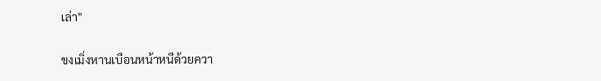เล่า"

ขงเมิ่งหานเบือนหน้าหนีด้วยควา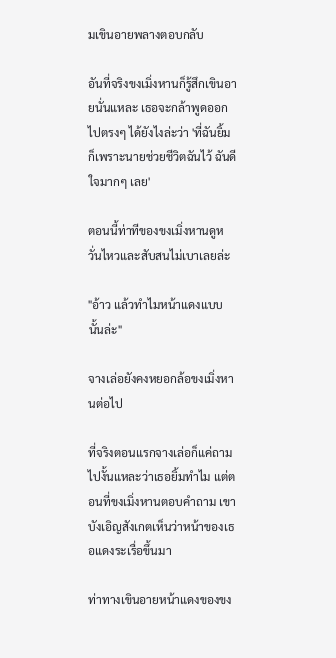มเขินอายพลางตอบกลับ

อันที่จริงขงเมิ่งหานก็รู้สึกเขินอายนั่นแหละ เธอจะกล้าพูดออกไปตรงๆ ได้ยังไงล่ะว่า 'ที่ฉันยิ้มก็เพราะนายช่วยชีวิตฉันไว้ ฉันดีใจมากๆ เลย'

ตอนนี้ท่าทีของขงเมิ่งหานดูหวั่นไหวและสับสนไม่เบาเลยล่ะ

"อ้าว แล้วทำไมหน้าแดงแบบนั้นล่ะ"

จางเล่อยังคงหยอกล้อขงเมิ่งหานต่อไป

ที่จริงตอนแรกจางเล่อก็แค่ถามไปงั้นแหละว่าเธอยิ้มทำไม แต่ตอนที่ขงเมิ่งหานตอบคำถาม เขาบังเอิญสังเกตเห็นว่าหน้าของเธอแดงระเรื่อขึ้นมา

ท่าทางเขินอายหน้าแดงของขง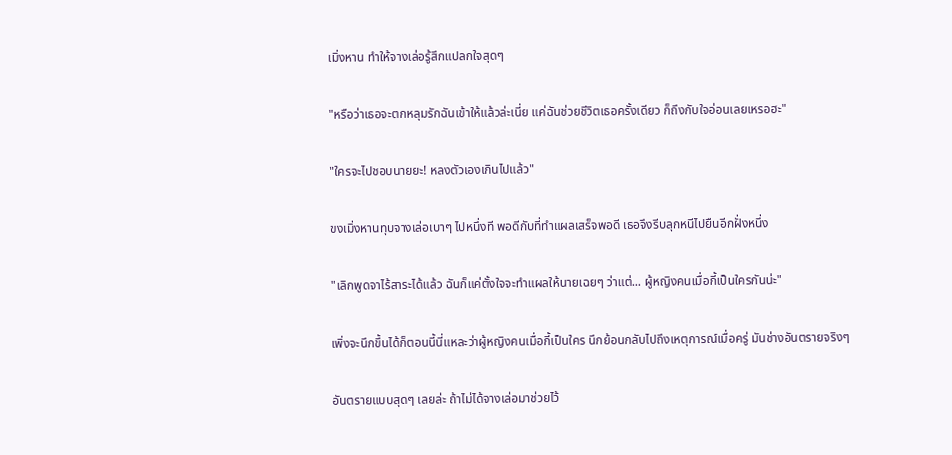เมิ่งหาน ทำให้จางเล่อรู้สึกแปลกใจสุดๆ

"หรือว่าเธอจะตกหลุมรักฉันเข้าให้แล้วล่ะเนี่ย แค่ฉันช่วยชีวิตเธอครั้งเดียว ก็ถึงกับใจอ่อนเลยเหรอฮะ"

"ใครจะไปชอบนายยะ! หลงตัวเองเกินไปแล้ว"

ขงเมิ่งหานทุบจางเล่อเบาๆ ไปหนึ่งที พอดีกับที่ทำแผลเสร็จพอดี เธอจึงรีบลุกหนีไปยืนอีกฝั่งหนึ่ง

"เลิกพูดจาไร้สาระได้แล้ว ฉันก็แค่ตั้งใจจะทำแผลให้นายเฉยๆ ว่าแต่... ผู้หญิงคนเมื่อกี้เป็นใครกันน่ะ"

เพิ่งจะนึกขึ้นได้ก็ตอนนี้นี่แหละว่าผู้หญิงคนเมื่อกี้เป็นใคร นึกย้อนกลับไปถึงเหตุการณ์เมื่อครู่ มันช่างอันตรายจริงๆ

อันตรายแบบสุดๆ เลยล่ะ ถ้าไม่ได้จางเล่อมาช่วยไว้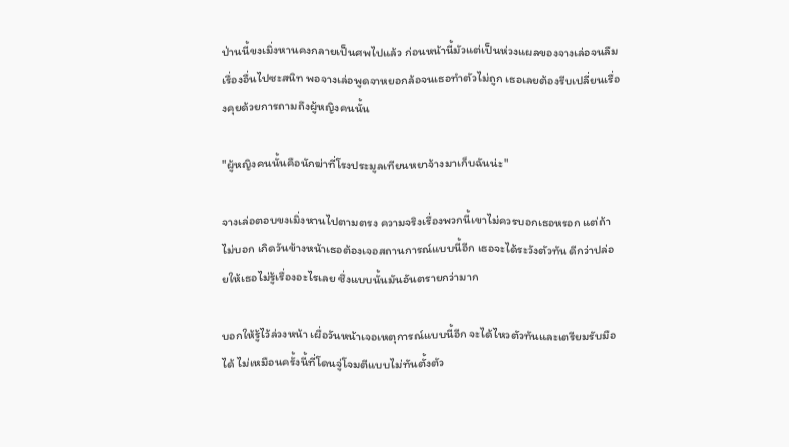ป่านนี้ขงเมิ่งหานคงกลายเป็นศพไปแล้ว ก่อนหน้านี้มัวแต่เป็นห่วงแผลของจางเล่อจนลืมเรื่องอื่นไปซะสนิท พอจางเล่อพูดจาหยอกล้อจนเธอทำตัวไม่ถูก เธอเลยต้องรีบเปลี่ยนเรื่องคุยด้วยการถามถึงผู้หญิงคนนั้น

"ผู้หญิงคนนั้นคือนักฆ่าที่โรงประมูลเทียนหยาจ้างมาเก็บฉันน่ะ"

จางเล่อตอบขงเมิ่งหานไปตามตรง ความจริงเรื่องพวกนี้เขาไม่ควรบอกเธอหรอก แต่ถ้าไม่บอก เกิดวันข้างหน้าเธอต้องเจอสถานการณ์แบบนี้อีก เธอจะได้ระวังตัวทัน ดีกว่าปล่อยให้เธอไม่รู้เรื่องอะไรเลย ซึ่งแบบนั้นมันอันตรายกว่ามาก

บอกให้รู้ไว้ล่วงหน้า เผื่อวันหน้าเจอเหตุการณ์แบบนี้อีก จะได้ไหวตัวทันและเตรียมรับมือได้ ไม่เหมือนครั้งนี้ที่โดนจู่โจมตีแบบไม่ทันตั้งตัว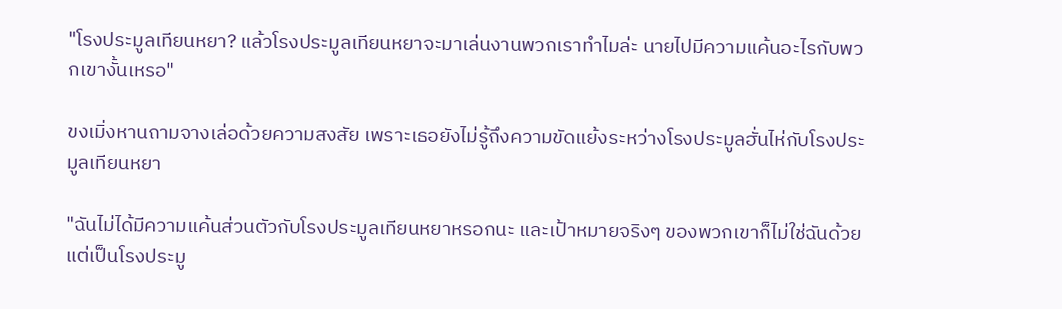"โรงประมูลเทียนหยา? แล้วโรงประมูลเทียนหยาจะมาเล่นงานพวกเราทำไมล่ะ นายไปมีความแค้นอะไรกับพวกเขางั้นเหรอ"

ขงเมิ่งหานถามจางเล่อด้วยความสงสัย เพราะเธอยังไม่รู้ถึงความขัดแย้งระหว่างโรงประมูลฮั่นไห่กับโรงประมูลเทียนหยา

"ฉันไม่ได้มีความแค้นส่วนตัวกับโรงประมูลเทียนหยาหรอกนะ และเป้าหมายจริงๆ ของพวกเขาก็ไม่ใช่ฉันด้วย แต่เป็นโรงประมู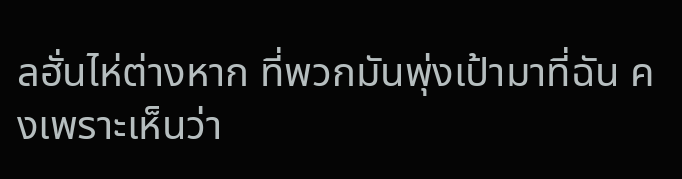ลฮั่นไห่ต่างหาก ที่พวกมันพุ่งเป้ามาที่ฉัน คงเพราะเห็นว่า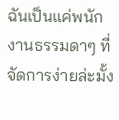ฉันเป็นแค่พนักงานธรรมดาๆ ที่จัดการง่ายล่ะมั้ง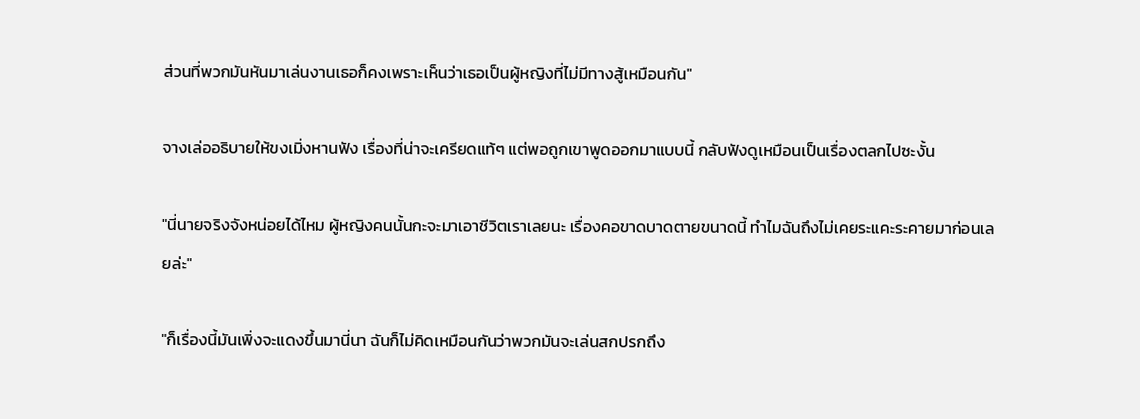ส่วนที่พวกมันหันมาเล่นงานเธอก็คงเพราะเห็นว่าเธอเป็นผู้หญิงที่ไม่มีทางสู้เหมือนกัน"

จางเล่ออธิบายให้ขงเมิ่งหานฟัง เรื่องที่น่าจะเครียดแท้ๆ แต่พอถูกเขาพูดออกมาแบบนี้ กลับฟังดูเหมือนเป็นเรื่องตลกไปซะงั้น

"นี่นายจริงจังหน่อยได้ไหม ผู้หญิงคนนั้นกะจะมาเอาชีวิตเราเลยนะ เรื่องคอขาดบาดตายขนาดนี้ ทำไมฉันถึงไม่เคยระแคะระคายมาก่อนเลยล่ะ"

"ก็เรื่องนี้มันเพิ่งจะแดงขึ้นมานี่นา ฉันก็ไม่คิดเหมือนกันว่าพวกมันจะเล่นสกปรกถึง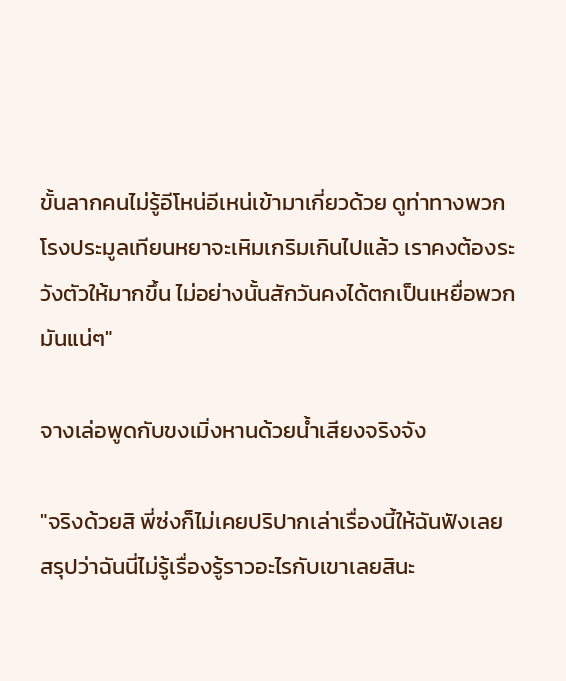ขั้นลากคนไม่รู้อีโหน่อีเหน่เข้ามาเกี่ยวด้วย ดูท่าทางพวกโรงประมูลเทียนหยาจะเหิมเกริมเกินไปแล้ว เราคงต้องระวังตัวให้มากขึ้น ไม่อย่างนั้นสักวันคงได้ตกเป็นเหยื่อพวกมันแน่ๆ"

จางเล่อพูดกับขงเมิ่งหานด้วยน้ำเสียงจริงจัง

"จริงด้วยสิ พี่ซ่งก็ไม่เคยปริปากเล่าเรื่องนี้ให้ฉันฟังเลย สรุปว่าฉันนี่ไม่รู้เรื่องรู้ราวอะไรกับเขาเลยสินะ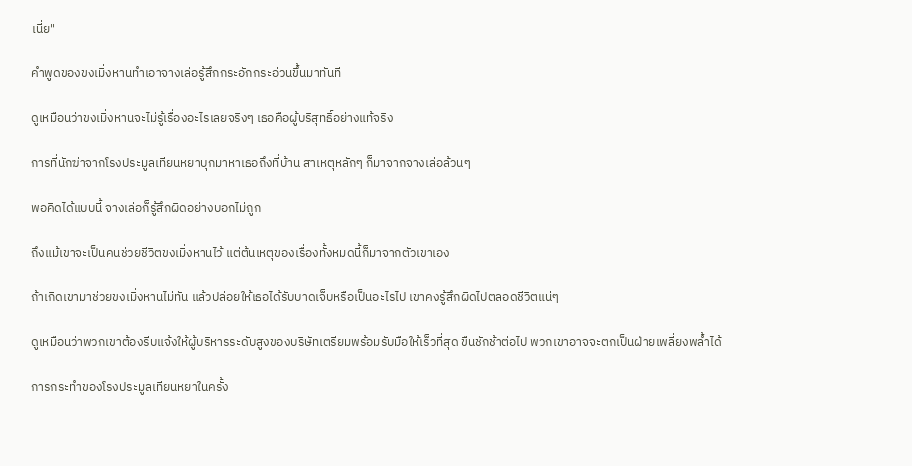เนี่ย"

คำพูดของขงเมิ่งหานทำเอาจางเล่อรู้สึกกระอักกระอ่วนขึ้นมาทันที

ดูเหมือนว่าขงเมิ่งหานจะไม่รู้เรื่องอะไรเลยจริงๆ เธอคือผู้บริสุทธิ์อย่างแท้จริง

การที่นักฆ่าจากโรงประมูลเทียนหยาบุกมาหาเธอถึงที่บ้าน สาเหตุหลักๆ ก็มาจากจางเล่อล้วนๆ

พอคิดได้แบบนี้ จางเล่อก็รู้สึกผิดอย่างบอกไม่ถูก

ถึงแม้เขาจะเป็นคนช่วยชีวิตขงเมิ่งหานไว้ แต่ต้นเหตุของเรื่องทั้งหมดนี้ก็มาจากตัวเขาเอง

ถ้าเกิดเขามาช่วยขงเมิ่งหานไม่ทัน แล้วปล่อยให้เธอได้รับบาดเจ็บหรือเป็นอะไรไป เขาคงรู้สึกผิดไปตลอดชีวิตแน่ๆ

ดูเหมือนว่าพวกเขาต้องรีบแจ้งให้ผู้บริหารระดับสูงของบริษัทเตรียมพร้อมรับมือให้เร็วที่สุด ขืนชักช้าต่อไป พวกเขาอาจจะตกเป็นฝ่ายเพลี่ยงพล้ำได้

การกระทำของโรงประมูลเทียนหยาในครั้ง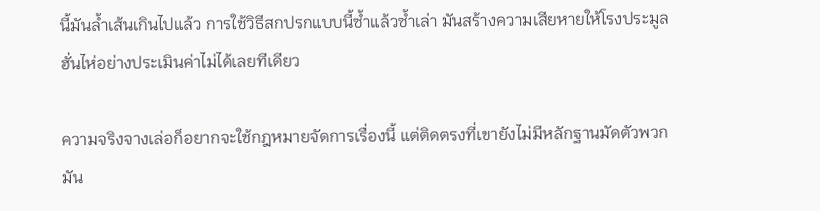นี้มันล้ำเส้นเกินไปแล้ว การใช้วิธีสกปรกแบบนี้ซ้ำแล้วซ้ำเล่า มันสร้างความเสียหายให้โรงประมูลฮั่นไห่อย่างประเมินค่าไม่ได้เลยทีเดียว

ความจริงจางเล่อก็อยากจะใช้กฎหมายจัดการเรื่องนี้ แต่ติดตรงที่เขายังไม่มีหลักฐานมัดตัวพวกมัน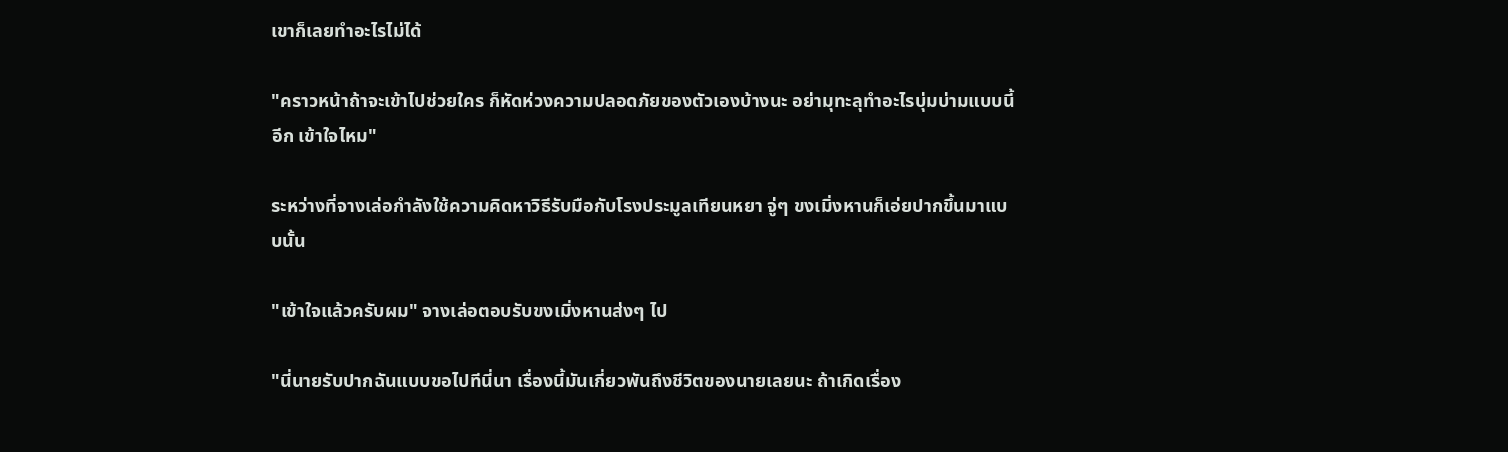เขาก็เลยทำอะไรไม่ได้

"คราวหน้าถ้าจะเข้าไปช่วยใคร ก็หัดห่วงความปลอดภัยของตัวเองบ้างนะ อย่ามุทะลุทำอะไรบุ่มบ่ามแบบนี้อีก เข้าใจไหม"

ระหว่างที่จางเล่อกำลังใช้ความคิดหาวิธีรับมือกับโรงประมูลเทียนหยา จู่ๆ ขงเมิ่งหานก็เอ่ยปากขึ้นมาแบบนั้น

"เข้าใจแล้วครับผม" จางเล่อตอบรับขงเมิ่งหานส่งๆ ไป

"นี่นายรับปากฉันแบบขอไปทีนี่นา เรื่องนี้มันเกี่ยวพันถึงชีวิตของนายเลยนะ ถ้าเกิดเรื่อง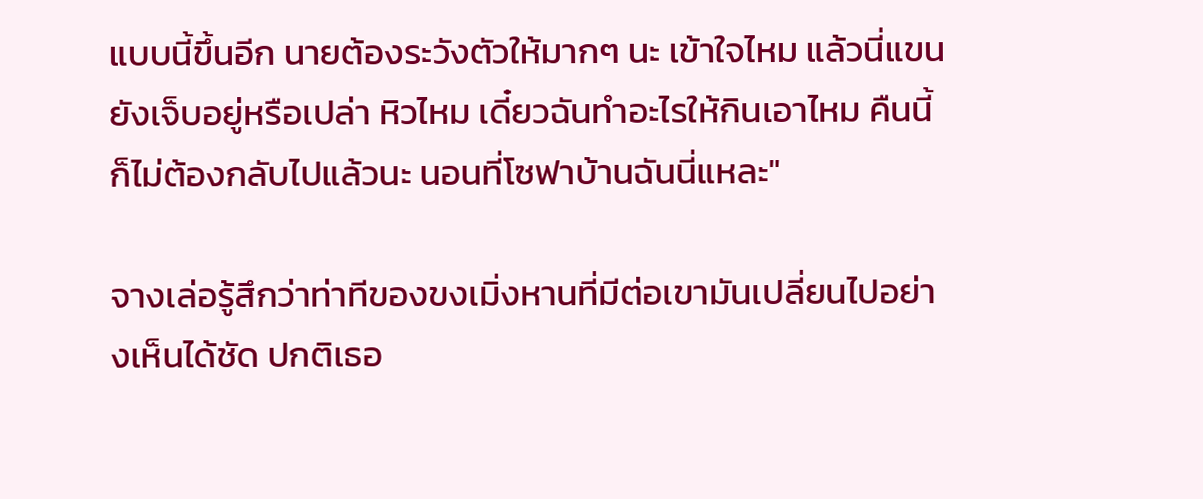แบบนี้ขึ้นอีก นายต้องระวังตัวให้มากๆ นะ เข้าใจไหม แล้วนี่แขนยังเจ็บอยู่หรือเปล่า หิวไหม เดี๋ยวฉันทำอะไรให้กินเอาไหม คืนนี้ก็ไม่ต้องกลับไปแล้วนะ นอนที่โซฟาบ้านฉันนี่แหละ"

จางเล่อรู้สึกว่าท่าทีของขงเมิ่งหานที่มีต่อเขามันเปลี่ยนไปอย่างเห็นได้ชัด ปกติเธอ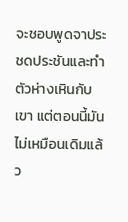จะชอบพูดจาประชดประชันและทำตัวห่างเหินกับเขา แต่ตอนนี้มันไม่เหมือนเดิมแล้ว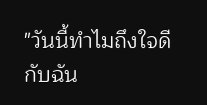"วันนี้ทำไมถึงใจดีกับฉัน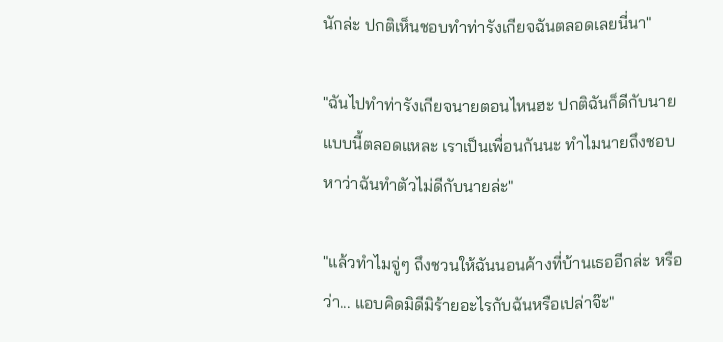นักล่ะ ปกติเห็นชอบทำท่ารังเกียจฉันตลอดเลยนี่นา"

"ฉันไปทำท่ารังเกียจนายตอนไหนฮะ ปกติฉันก็ดีกับนายแบบนี้ตลอดแหละ เราเป็นเพื่อนกันนะ ทำไมนายถึงชอบหาว่าฉันทำตัวไม่ดีกับนายล่ะ"

"แล้วทำไมจู่ๆ ถึงชวนให้ฉันนอนค้างที่บ้านเธออีกล่ะ หรือว่า... แอบคิดมิดีมิร้ายอะไรกับฉันหรือเปล่าจ๊ะ"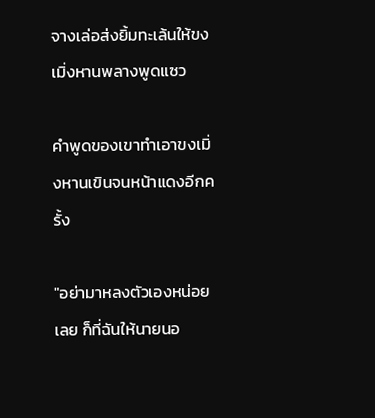จางเล่อส่งยิ้มทะเล้นให้ขงเมิ่งหานพลางพูดแซว

คำพูดของเขาทำเอาขงเมิ่งหานเขินจนหน้าแดงอีกครั้ง

"อย่ามาหลงตัวเองหน่อยเลย ก็ที่ฉันให้นายนอ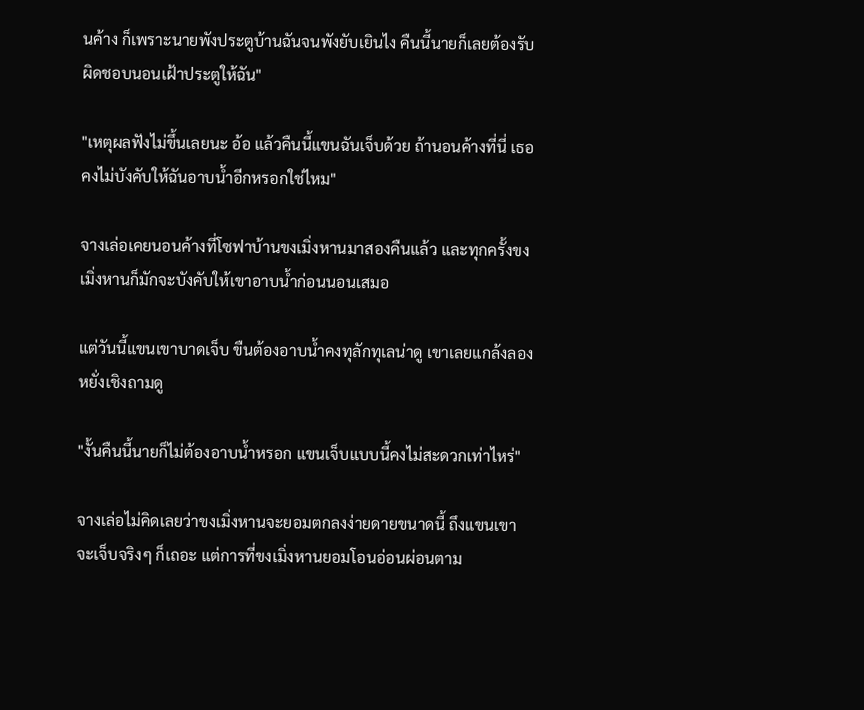นค้าง ก็เพราะนายพังประตูบ้านฉันจนพังยับเยินไง คืนนี้นายก็เลยต้องรับผิดชอบนอนเฝ้าประตูให้ฉัน"

"เหตุผลฟังไม่ขึ้นเลยนะ อ้อ แล้วคืนนี้แขนฉันเจ็บด้วย ถ้านอนค้างที่นี่ เธอคงไม่บังคับให้ฉันอาบน้ำอีกหรอกใช่ไหม"

จางเล่อเคยนอนค้างที่โซฟาบ้านขงเมิ่งหานมาสองคืนแล้ว และทุกครั้งขงเมิ่งหานก็มักจะบังคับให้เขาอาบน้ำก่อนนอนเสมอ

แต่วันนี้แขนเขาบาดเจ็บ ขืนต้องอาบน้ำคงทุลักทุเลน่าดู เขาเลยแกล้งลองหยั่งเชิงถามดู

"งั้นคืนนี้นายก็ไม่ต้องอาบน้ำหรอก แขนเจ็บแบบนี้คงไม่สะดวกเท่าไหร่"

จางเล่อไม่คิดเลยว่าขงเมิ่งหานจะยอมตกลงง่ายดายขนาดนี้ ถึงแขนเขาจะเจ็บจริงๆ ก็เถอะ แต่การที่ขงเมิ่งหานยอมโอนอ่อนผ่อนตาม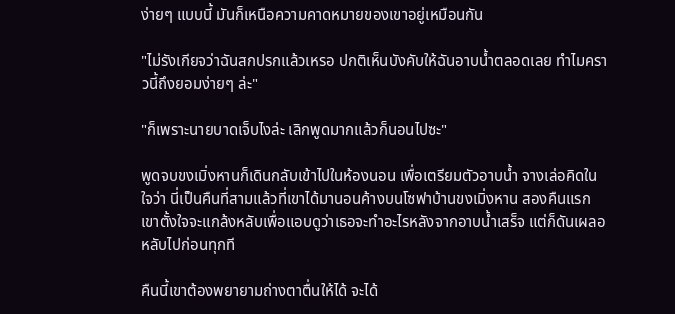ง่ายๆ แบบนี้ มันก็เหนือความคาดหมายของเขาอยู่เหมือนกัน

"ไม่รังเกียจว่าฉันสกปรกแล้วเหรอ ปกติเห็นบังคับให้ฉันอาบน้ำตลอดเลย ทำไมคราวนี้ถึงยอมง่ายๆ ล่ะ"

"ก็เพราะนายบาดเจ็บไงล่ะ เลิกพูดมากแล้วก็นอนไปซะ"

พูดจบขงเมิ่งหานก็เดินกลับเข้าไปในห้องนอน เพื่อเตรียมตัวอาบน้ำ จางเล่อคิดในใจว่า นี่เป็นคืนที่สามแล้วที่เขาได้มานอนค้างบนโซฟาบ้านขงเมิ่งหาน สองคืนแรกเขาตั้งใจจะแกล้งหลับเพื่อแอบดูว่าเธอจะทำอะไรหลังจากอาบน้ำเสร็จ แต่ก็ดันเผลอหลับไปก่อนทุกที

คืนนี้เขาต้องพยายามถ่างตาตื่นให้ได้ จะได้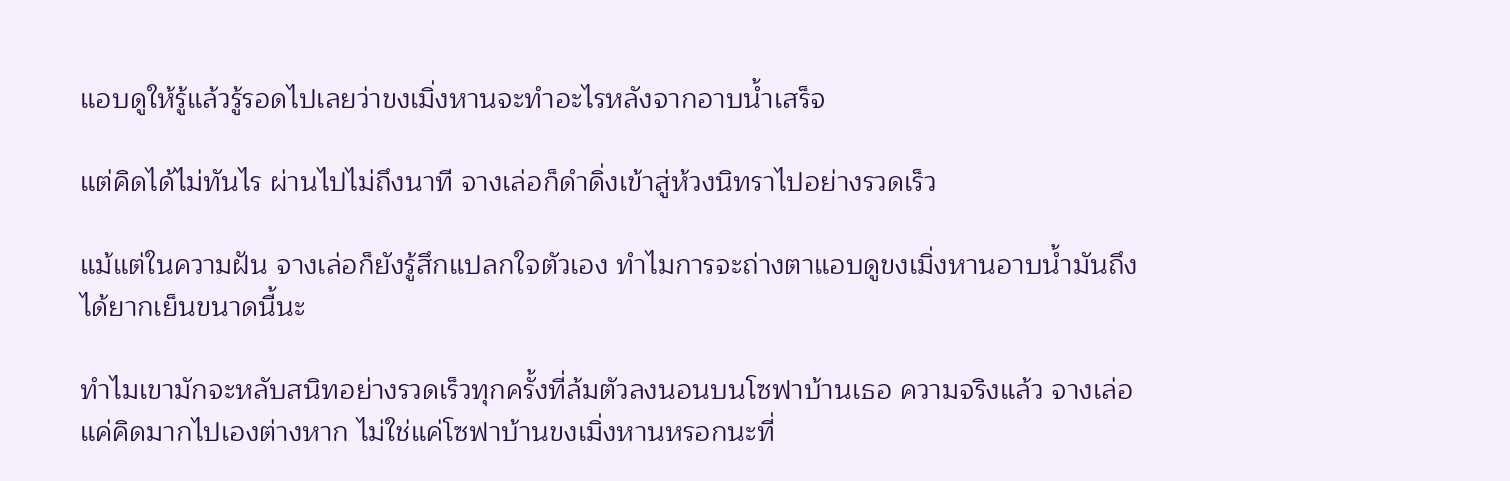แอบดูให้รู้แล้วรู้รอดไปเลยว่าขงเมิ่งหานจะทำอะไรหลังจากอาบน้ำเสร็จ

แต่คิดได้ไม่ทันไร ผ่านไปไม่ถึงนาที จางเล่อก็ดำดิ่งเข้าสู่ห้วงนิทราไปอย่างรวดเร็ว

แม้แต่ในความฝัน จางเล่อก็ยังรู้สึกแปลกใจตัวเอง ทำไมการจะถ่างตาแอบดูขงเมิ่งหานอาบน้ำมันถึงได้ยากเย็นขนาดนี้นะ

ทำไมเขามักจะหลับสนิทอย่างรวดเร็วทุกครั้งที่ล้มตัวลงนอนบนโซฟาบ้านเธอ ความจริงแล้ว จางเล่อแค่คิดมากไปเองต่างหาก ไม่ใช่แค่โซฟาบ้านขงเมิ่งหานหรอกนะที่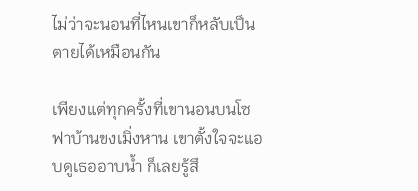ไม่ว่าจะนอนที่ไหนเขาก็หลับเป็นตายได้เหมือนกัน

เพียงแต่ทุกครั้งที่เขานอนบนโซฟาบ้านขงเมิ่งหาน เขาตั้งใจจะแอบดูเธออาบน้ำ ก็เลยรู้สึ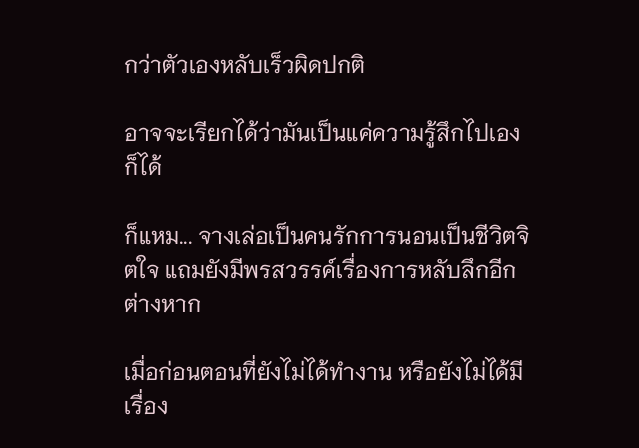กว่าตัวเองหลับเร็วผิดปกติ

อาจจะเรียกได้ว่ามันเป็นแค่ความรู้สึกไปเองก็ได้

ก็แหม... จางเล่อเป็นคนรักการนอนเป็นชีวิตจิตใจ แถมยังมีพรสวรรค์เรื่องการหลับลึกอีกต่างหาก

เมื่อก่อนตอนที่ยังไม่ได้ทำงาน หรือยังไม่ได้มีเรื่อง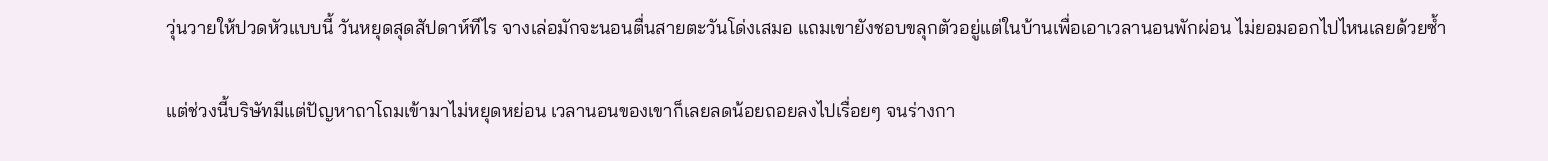วุ่นวายให้ปวดหัวแบบนี้ วันหยุดสุดสัปดาห์ทีไร จางเล่อมักจะนอนตื่นสายตะวันโด่งเสมอ แถมเขายังชอบขลุกตัวอยู่แต่ในบ้านเพื่อเอาเวลานอนพักผ่อน ไม่ยอมออกไปไหนเลยด้วยซ้ำ

แต่ช่วงนี้บริษัทมีแต่ปัญหาถาโถมเข้ามาไม่หยุดหย่อน เวลานอนของเขาก็เลยลดน้อยถอยลงไปเรื่อยๆ จนร่างกา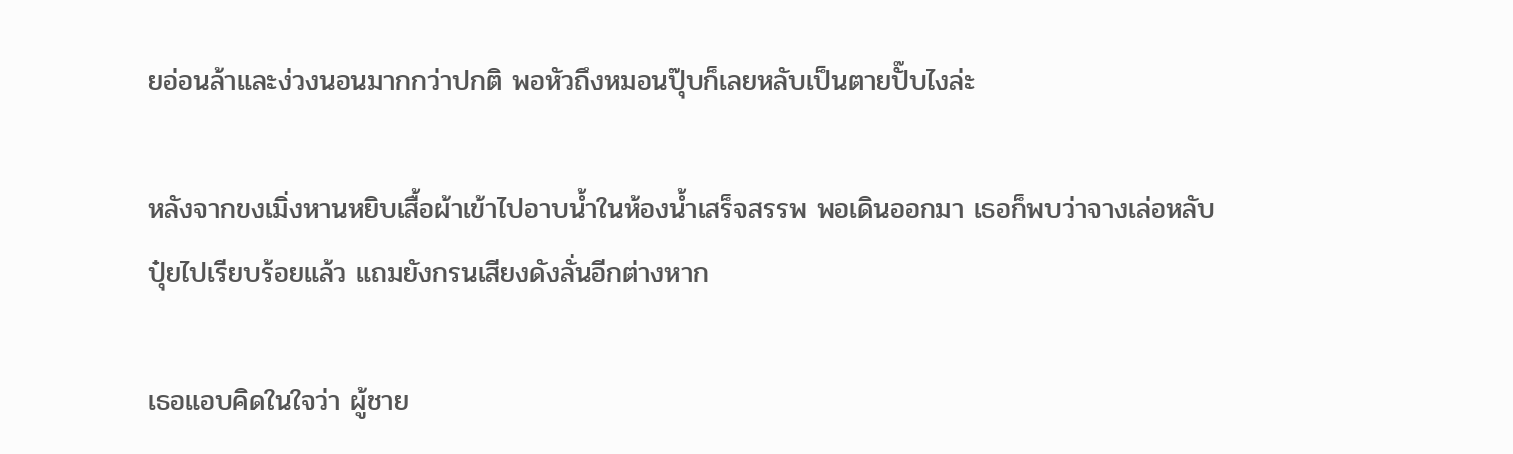ยอ่อนล้าและง่วงนอนมากกว่าปกติ พอหัวถึงหมอนปุ๊บก็เลยหลับเป็นตายปั๊บไงล่ะ

หลังจากขงเมิ่งหานหยิบเสื้อผ้าเข้าไปอาบน้ำในห้องน้ำเสร็จสรรพ พอเดินออกมา เธอก็พบว่าจางเล่อหลับปุ๋ยไปเรียบร้อยแล้ว แถมยังกรนเสียงดังลั่นอีกต่างหาก

เธอแอบคิดในใจว่า ผู้ชาย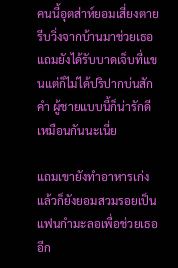คนนี้อุตส่าห์ยอมเสี่ยงตายรีบวิ่งจากบ้านมาช่วยเธอ แถมยังได้รับบาดเจ็บที่แขนแต่ก็ไม่ได้ปริปากบ่นสักคำ ผู้ชายแบบนี้ก็น่ารักดีเหมือนกันนะเนี่ย

แถมเขายังทำอาหารเก่ง แล้วก็ยังยอมสวมรอยเป็นแฟนกำมะลอเพื่อช่วยเธออีก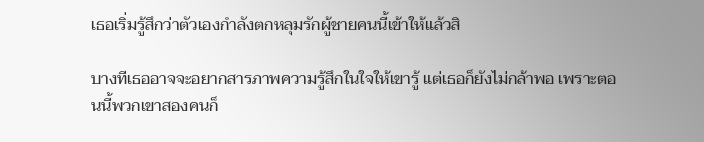เธอเริ่มรู้สึกว่าตัวเองกำลังตกหลุมรักผู้ชายคนนี้เข้าให้แล้วสิ

บางทีเธออาจจะอยากสารภาพความรู้สึกในใจให้เขารู้ แต่เธอก็ยังไม่กล้าพอ เพราะตอนนี้พวกเขาสองคนก็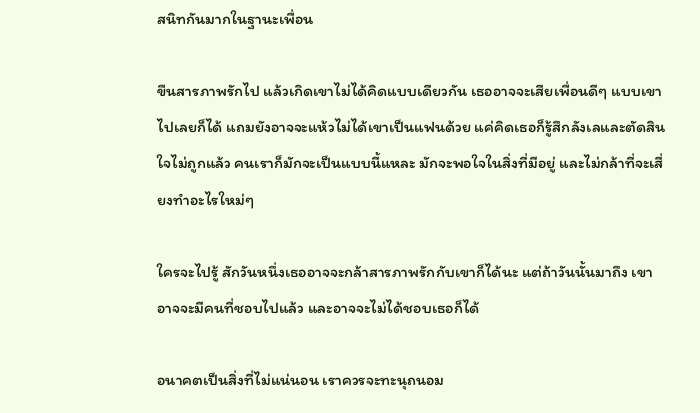สนิทกันมากในฐานะเพื่อน

ขืนสารภาพรักไป แล้วเกิดเขาไม่ได้คิดแบบเดียวกัน เธออาจจะเสียเพื่อนดีๆ แบบเขาไปเลยก็ได้ แถมยังอาจจะแห้วไม่ได้เขาเป็นแฟนด้วย แค่คิดเธอก็รู้สึกลังเลและตัดสินใจไม่ถูกแล้ว คนเราก็มักจะเป็นแบบนี้แหละ มักจะพอใจในสิ่งที่มีอยู่ และไม่กล้าที่จะเสี่ยงทำอะไรใหม่ๆ

ใครจะไปรู้ สักวันหนึ่งเธออาจจะกล้าสารภาพรักกับเขาก็ได้นะ แต่ถ้าวันนั้นมาถึง เขาอาจจะมีคนที่ชอบไปแล้ว และอาจจะไม่ได้ชอบเธอก็ได้

อนาคตเป็นสิ่งที่ไม่แน่นอน เราควรจะทะนุถนอม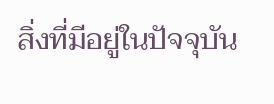สิ่งที่มีอยู่ในปัจจุบัน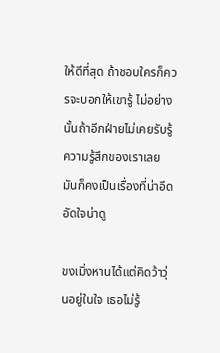ให้ดีที่สุด ถ้าชอบใครก็ควรจะบอกให้เขารู้ ไม่อย่างนั้นถ้าอีกฝ่ายไม่เคยรับรู้ความรู้สึกของเราเลย มันก็คงเป็นเรื่องที่น่าอึดอัดใจน่าดู

ขงเมิ่งหานได้แต่คิดว้าวุ่นอยู่ในใจ เธอไม่รู้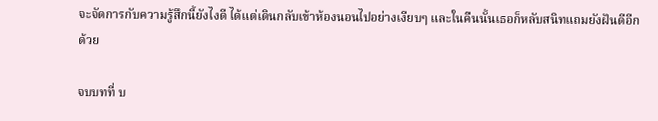จะจัดการกับความรู้สึกนี้ยังไงดี ได้แต่เดินกลับเข้าห้องนอนไปอย่างเงียบๆ และในคืนนั้นเธอก็หลับสนิทแถมยังฝันดีอีกด้วย

จบบทที่ บ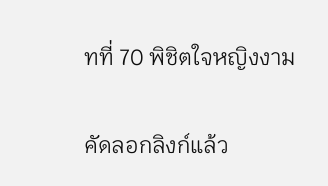ทที่ 70 พิชิตใจหญิงงาม

คัดลอกลิงก์แล้ว